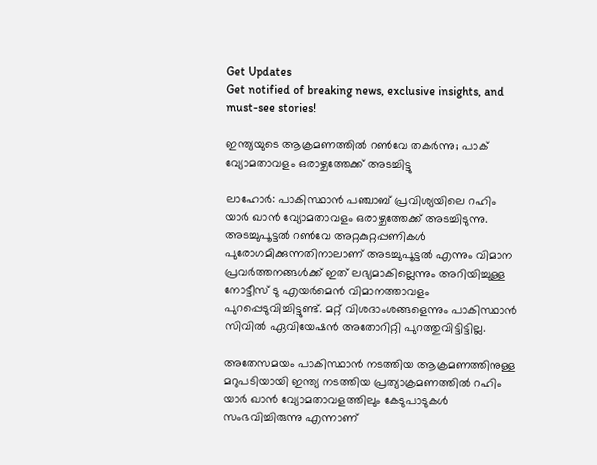Get Updates
Get notified of breaking news, exclusive insights, and must-see stories!

ഇന്ത്യയുടെ ആക്രമണത്തില്‍ റണ്‍വേ തകര്‍ന്നു; പാക് വ്യോമതാവളം ഒരാഴ്ചത്തേക്ക് അടച്ചിട്ടു

ലാഹോര്‍: പാകിസ്ഥാന്‍ പഞ്ചാബ് പ്രവിശ്യയിലെ റഹിം യാര്‍ ഖാന്‍ വ്യോമതാവളം ഒരാഴ്ചത്തേക്ക് അടച്ചിടുന്നു. അടച്ചുപൂട്ടല്‍ റണ്‍വേ അറ്റകുറ്റപ്പണികള്‍ പുരോഗമിക്കുന്നതിനാലാണ് അടച്ചുപൂട്ടല്‍ എന്നും വിമാന പ്രവര്‍ത്തനങ്ങള്‍ക്ക് ഇത് ലഭ്യമാകില്ലെന്നും അറിയിച്ചുള്ള നോട്ടീസ് ടു എയര്‍മെന്‍ വിമാനത്താവളം പുറപ്പെടുവിച്ചിട്ടുണ്ട്. മറ്റ് വിശദാംശങ്ങളെന്നും പാകിസ്ഥാന്‍ സിവില്‍ ഏവിയേഷന്‍ അതോറിറ്റി പുറത്തുവിട്ടിട്ടില്ല.

അതേസമയം പാകിസ്ഥാന്‍ നടത്തിയ ആക്രമണത്തിനുള്ള മറുപടിയായി ഇന്ത്യ നടത്തിയ പ്രത്യാക്രമണത്തില്‍ റഹിം യാര്‍ ഖാന്‍ വ്യോമതാവളത്തിലും കേടുപാടുകള്‍ സംഭവിച്ചിരുന്നു എന്നാണ്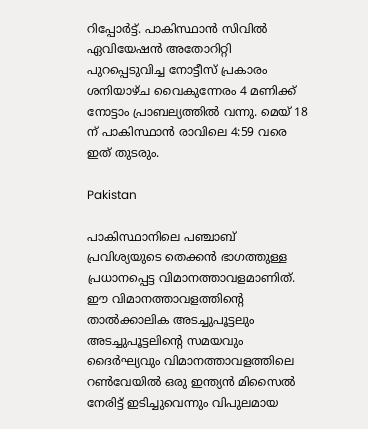റിപ്പോര്‍ട്ട്. പാകിസ്ഥാന്‍ സിവില്‍ ഏവിയേഷന്‍ അതോറിറ്റി പുറപ്പെടുവിച്ച നോട്ടീസ് പ്രകാരം ശനിയാഴ്ച വൈകുന്നേരം 4 മണിക്ക് നോട്ടാം പ്രാബല്യത്തില്‍ വന്നു. മെയ് 18 ന് പാകിസ്ഥാന്‍ രാവിലെ 4:59 വരെ ഇത് തുടരും.

Pakistan

പാകിസ്ഥാനിലെ പഞ്ചാബ് പ്രവിശ്യയുടെ തെക്കന്‍ ഭാഗത്തുള്ള പ്രധാനപ്പെട്ട വിമാനത്താവളമാണിത്. ഈ വിമാനത്താവളത്തിന്റെ താല്‍ക്കാലിക അടച്ചുപൂട്ടലും അടച്ചുപൂട്ടലിന്റെ സമയവും ദൈര്‍ഘ്യവും വിമാനത്താവളത്തിലെ റണ്‍വേയില്‍ ഒരു ഇന്ത്യന്‍ മിസൈല്‍ നേരിട്ട് ഇടിച്ചുവെന്നും വിപുലമായ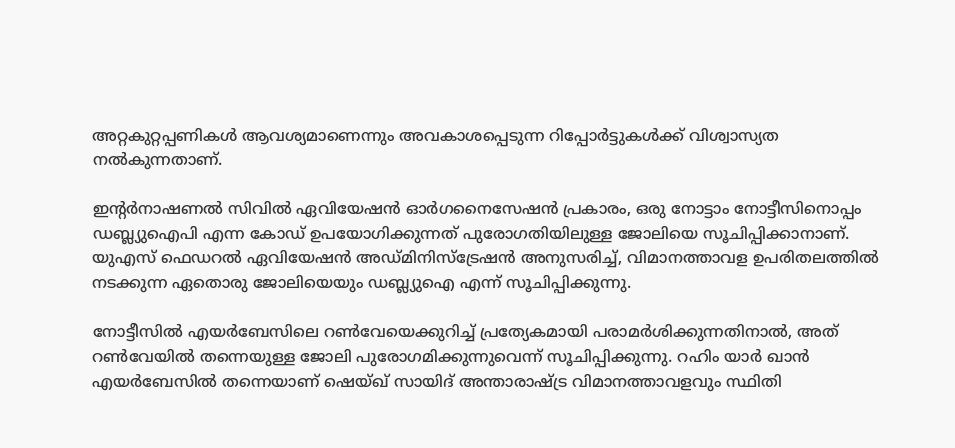അറ്റകുറ്റപ്പണികള്‍ ആവശ്യമാണെന്നും അവകാശപ്പെടുന്ന റിപ്പോര്‍ട്ടുകള്‍ക്ക് വിശ്വാസ്യത നല്‍കുന്നതാണ്.

ഇന്റര്‍നാഷണല്‍ സിവില്‍ ഏവിയേഷന്‍ ഓര്‍ഗനൈസേഷന്‍ പ്രകാരം, ഒരു നോട്ടാം നോട്ടീസിനൊപ്പം ഡബ്ല്യുഐപി എന്ന കോഡ് ഉപയോഗിക്കുന്നത് പുരോഗതിയിലുള്ള ജോലിയെ സൂചിപ്പിക്കാനാണ്. യുഎസ് ഫെഡറല്‍ ഏവിയേഷന്‍ അഡ്മിനിസ്‌ട്രേഷന്‍ അനുസരിച്ച്, വിമാനത്താവള ഉപരിതലത്തില്‍ നടക്കുന്ന ഏതൊരു ജോലിയെയും ഡബ്ല്യുഐ എന്ന് സൂചിപ്പിക്കുന്നു.

നോട്ടീസില്‍ എയര്‍ബേസിലെ റണ്‍വേയെക്കുറിച്ച് പ്രത്യേകമായി പരാമര്‍ശിക്കുന്നതിനാല്‍, അത് റണ്‍വേയില്‍ തന്നെയുള്ള ജോലി പുരോഗമിക്കുന്നുവെന്ന് സൂചിപ്പിക്കുന്നു. റഹിം യാര്‍ ഖാന്‍ എയര്‍ബേസില്‍ തന്നെയാണ് ഷെയ്ഖ് സായിദ് അന്താരാഷ്ട്ര വിമാനത്താവളവും സ്ഥിതി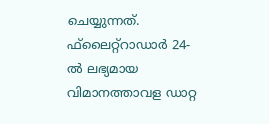ചെയ്യുന്നത്. ഫ്‌ലൈറ്റ്‌റാഡാര്‍ 24-ല്‍ ലഭ്യമായ വിമാനത്താവള ഡാറ്റ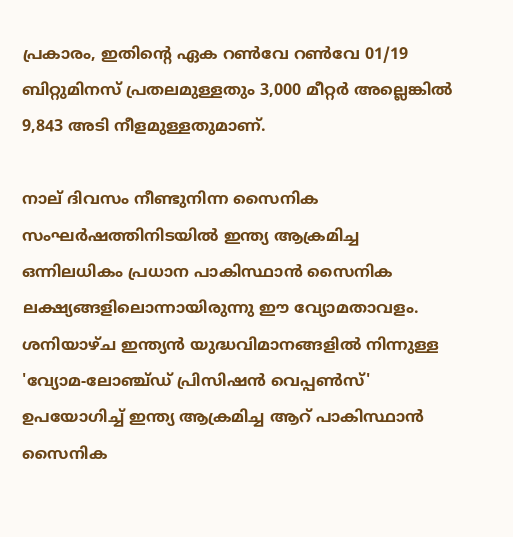പ്രകാരം, ഇതിന്റെ ഏക റണ്‍വേ റണ്‍വേ 01/19 ബിറ്റുമിനസ് പ്രതലമുള്ളതും 3,000 മീറ്റര്‍ അല്ലെങ്കില്‍ 9,843 അടി നീളമുള്ളതുമാണ്.

നാല് ദിവസം നീണ്ടുനിന്ന സൈനിക സംഘര്‍ഷത്തിനിടയില്‍ ഇന്ത്യ ആക്രമിച്ച ഒന്നിലധികം പ്രധാന പാകിസ്ഥാന്‍ സൈനിക ലക്ഷ്യങ്ങളിലൊന്നായിരുന്നു ഈ വ്യോമതാവളം. ശനിയാഴ്ച ഇന്ത്യന്‍ യുദ്ധവിമാനങ്ങളില്‍ നിന്നുള്ള 'വ്യോമ-ലോഞ്ച്ഡ് പ്രിസിഷന്‍ വെപ്പണ്‍സ്' ഉപയോഗിച്ച് ഇന്ത്യ ആക്രമിച്ച ആറ് പാകിസ്ഥാന്‍ സൈനിക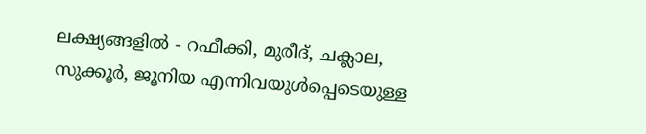ലക്ഷ്യങ്ങളില്‍ - റഫീക്കി, മുരീദ്, ചക്ലാല, സുക്കൂര്‍, ജൂനിയ എന്നിവയുള്‍പ്പെടെയുള്ള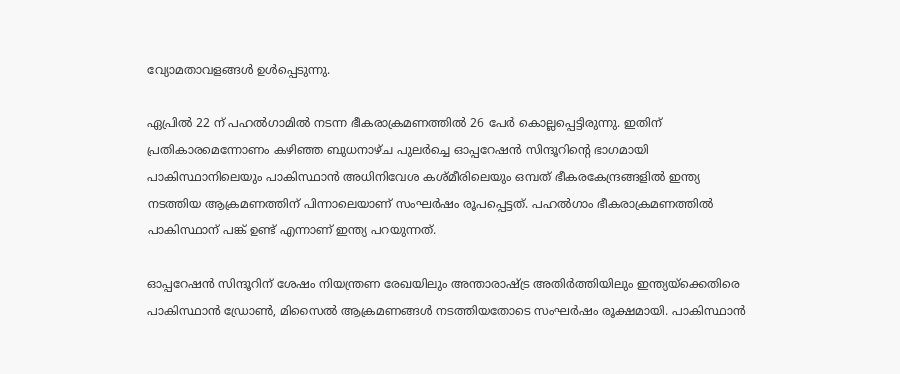വ്യോമതാവളങ്ങള്‍ ഉള്‍പ്പെടുന്നു.

ഏപ്രില്‍ 22 ന് പഹല്‍ഗാമില്‍ നടന്ന ഭീകരാക്രമണത്തില്‍ 26 പേര്‍ കൊല്ലപ്പെട്ടിരുന്നു. ഇതിന് പ്രതികാരമെന്നോണം കഴിഞ്ഞ ബുധനാഴ്ച പുലര്‍ച്ചെ ഓപ്പറേഷന്‍ സിന്ദൂറിന്റെ ഭാഗമായി പാകിസ്ഥാനിലെയും പാകിസ്ഥാന്‍ അധിനിവേശ കശ്മീരിലെയും ഒമ്പത് ഭീകരകേന്ദ്രങ്ങളില്‍ ഇന്ത്യ നടത്തിയ ആക്രമണത്തിന് പിന്നാലെയാണ് സംഘര്‍ഷം രൂപപ്പെട്ടത്. പഹല്‍ഗാം ഭീകരാക്രമണത്തില്‍ പാകിസ്ഥാന് പങ്ക് ഉണ്ട് എന്നാണ് ഇന്ത്യ പറയുന്നത്.

ഓപ്പറേഷന്‍ സിന്ദൂറിന് ശേഷം നിയന്ത്രണ രേഖയിലും അന്താരാഷ്ട്ര അതിര്‍ത്തിയിലും ഇന്ത്യയ്ക്കെതിരെ പാകിസ്ഥാന്‍ ഡ്രോണ്‍, മിസൈല്‍ ആക്രമണങ്ങള്‍ നടത്തിയതോടെ സംഘര്‍ഷം രൂക്ഷമായി. പാകിസ്ഥാന്‍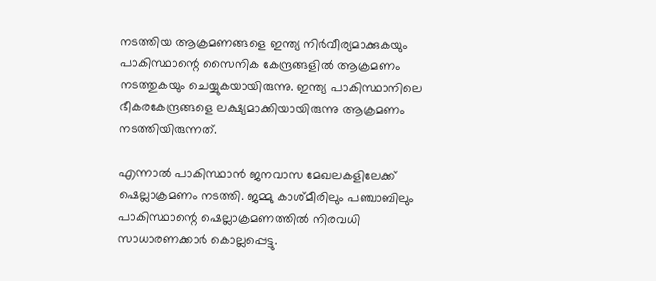നടത്തിയ ആക്രമണങ്ങളെ ഇന്ത്യ നിര്‍വീര്യമാക്കുകയും പാകിസ്ഥാന്റെ സൈനിക കേന്ദ്രങ്ങളില്‍ ആക്രമണം നടത്തുകയും ചെയ്യുകയായിരുന്നു. ഇന്ത്യ പാകിസ്ഥാനിലെ ഭീകരകേന്ദ്രങ്ങളെ ലക്ഷ്യമാക്കിയായിരുന്നു ആക്രമണം നടത്തിയിരുന്നത്.

എന്നാല്‍ പാകിസ്ഥാന്‍ ജനവാസ മേഖലകളിലേക്ക് ഷെല്ലാക്രമണം നടത്തി. ജമ്മു കാശ്മീരിലും പഞ്ചാബിലും പാകിസ്ഥാന്റെ ഷെല്ലാക്രമണത്തില്‍ നിരവധി സാധാരണക്കാര്‍ കൊല്ലപ്പെട്ടു.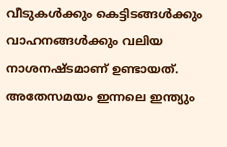വീടുകള്‍ക്കും കെട്ടിടങ്ങള്‍ക്കും വാഹനങ്ങള്‍ക്കും വലിയ നാശനഷ്ടമാണ് ഉണ്ടായത്. അതേസമയം ഇന്നലെ ഇന്ത്യും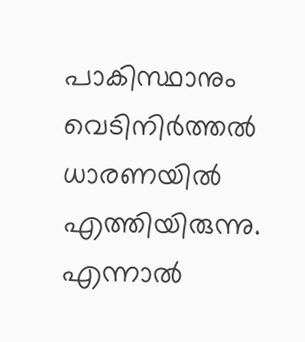പാകിസ്ഥാനും വെടിനിര്‍ത്തല്‍ ധാരണയില്‍ എത്തിയിരുന്നു. എന്നാല്‍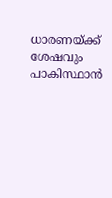ധാരണയ്ക്ക് ശേഷവും പാകിസ്ഥാന്‍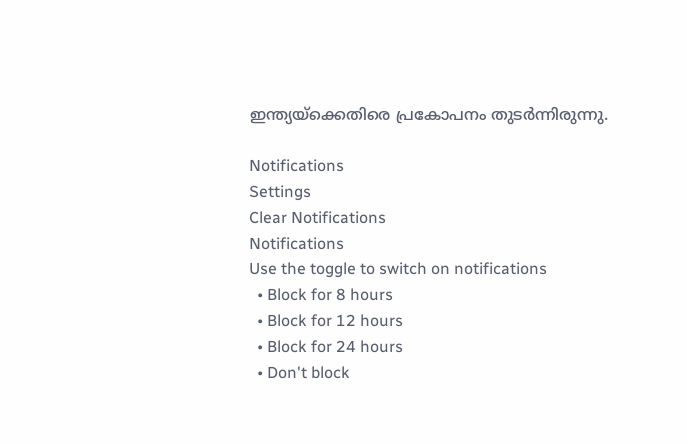ഇന്ത്യയ്‌ക്കെതിരെ പ്രകോപനം തുടര്‍ന്നിരുന്നു.

Notifications
Settings
Clear Notifications
Notifications
Use the toggle to switch on notifications
  • Block for 8 hours
  • Block for 12 hours
  • Block for 24 hours
  • Don't block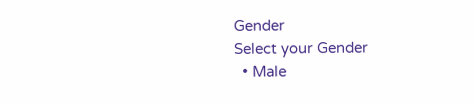Gender
Select your Gender
  • Male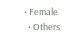• Female
  • Others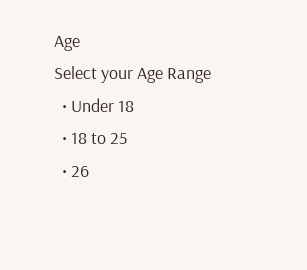Age
Select your Age Range
  • Under 18
  • 18 to 25
  • 26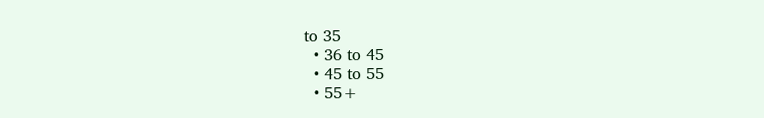to 35
  • 36 to 45
  • 45 to 55
  • 55+